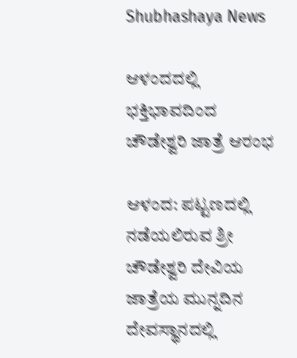Shubhashaya News

ಆಳಂದದಲ್ಲಿ ಭಕ್ತಿಭಾವದಿಂದ ಚೌಡೇಶ್ವರಿ ಜಾತ್ರೆ ಆರಂಭ

ಆಳಂದ: ಪಟ್ಟಣದಲ್ಲಿ ನಡೆಯಲಿರುವ ಶ್ರೀ ಚೌಡೇಶ್ವರಿ ದೇವಿಯ ಜಾತ್ರೆಯ ಮುನ್ನದಿನ ದೇವಸ್ಥಾನದಲ್ಲಿ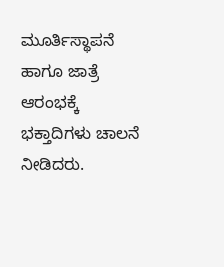ಮೂರ್ತಿಸ್ಥಾಪನೆ ಹಾಗೂ ಜಾತ್ರೆ ಆರಂಭಕ್ಕೆ ಭಕ್ತಾದಿಗಳು ಚಾಲನೆ ನೀಡಿದರು.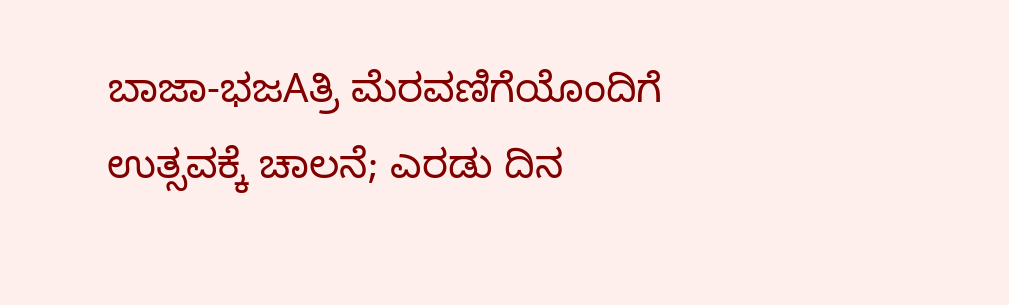ಬಾಜಾ-ಭಜAತ್ರಿ ಮೆರವಣಿಗೆಯೊಂದಿಗೆ ಉತ್ಸವಕ್ಕೆ ಚಾಲನೆ; ಎರಡು ದಿನ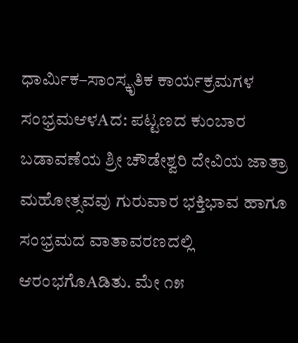ಧಾರ್ಮಿಕ–ಸಾಂಸ್ಕೃತಿಕ ಕಾರ್ಯಕ್ರಮಗಳ ಸಂಭ್ರಮಆಳAದ: ಪಟ್ಟಣದ ಕುಂಬಾರ ಬಡಾವಣೆಯ ಶ್ರೀ ಚೌಡೇಶ್ವರಿ ದೇವಿಯ ಜಾತ್ರಾ ಮಹೋತ್ಸವವು ಗುರುವಾರ ಭಕ್ತಿಭಾವ ಹಾಗೂ ಸಂಭ್ರಮದ ವಾತಾವರಣದಲ್ಲಿ ಆರಂಭಗೊAಡಿತು. ಮೇ ೧೫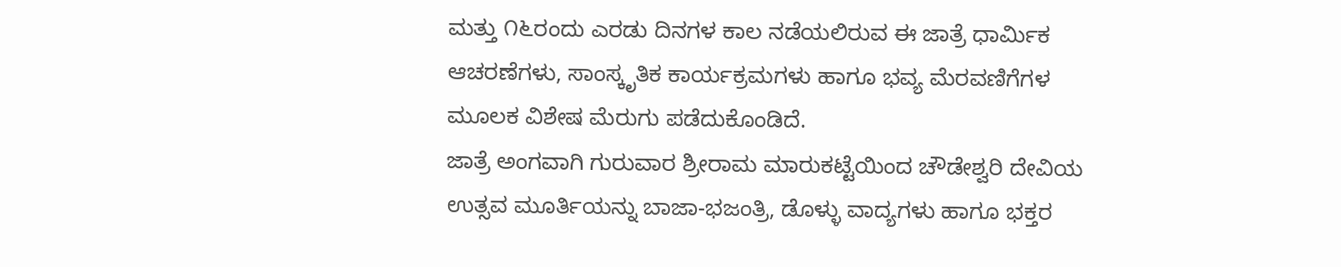ಮತ್ತು ೧೬ರಂದು ಎರಡು ದಿನಗಳ ಕಾಲ ನಡೆಯಲಿರುವ ಈ ಜಾತ್ರೆ ಧಾರ್ಮಿಕ ಆಚರಣೆಗಳು, ಸಾಂಸ್ಕೃತಿಕ ಕಾರ್ಯಕ್ರಮಗಳು ಹಾಗೂ ಭವ್ಯ ಮೆರವಣಿಗೆಗಳ ಮೂಲಕ ವಿಶೇಷ ಮೆರುಗು ಪಡೆದುಕೊಂಡಿದೆ.
ಜಾತ್ರೆ ಅಂಗವಾಗಿ ಗುರುವಾರ ಶ್ರೀರಾಮ ಮಾರುಕಟ್ಟೆಯಿಂದ ಚೌಡೇಶ್ವರಿ ದೇವಿಯ ಉತ್ಸವ ಮೂರ್ತಿಯನ್ನು ಬಾಜಾ-ಭಜಂತ್ರಿ, ಡೊಳ್ಳು ವಾದ್ಯಗಳು ಹಾಗೂ ಭಕ್ತರ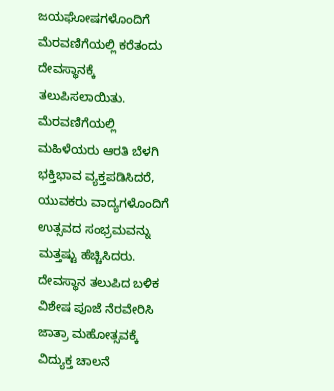ಜಯಘೋಷಗಳೊಂದಿಗೆ ಮೆರವಣಿಗೆಯಲ್ಲಿ ಕರೆತಂದು ದೇವಸ್ಥಾನಕ್ಕೆ ತಲುಪಿಸಲಾಯಿತು. ಮೆರವಣಿಗೆಯಲ್ಲಿ ಮಹಿಳೆಯರು ಆರತಿ ಬೆಳಗಿ ಭಕ್ತಿಭಾವ ವ್ಯಕ್ತಪಡಿಸಿದರೆ, ಯುವಕರು ವಾದ್ಯಗಳೊಂದಿಗೆ ಉತ್ಸವದ ಸಂಭ್ರಮವನ್ನು ಮತ್ತಷ್ಟು ಹೆಚ್ಚಿಸಿದರು. ದೇವಸ್ಥಾನ ತಲುಪಿದ ಬಳಿಕ ವಿಶೇಷ ಪೂಜೆ ನೆರವೇರಿಸಿ ಜಾತ್ರಾ ಮಹೋತ್ಸವಕ್ಕೆ ವಿದ್ಯುಕ್ತ ಚಾಲನೆ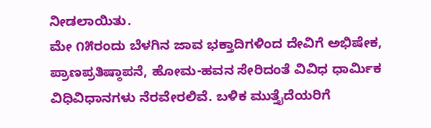ನೀಡಲಾಯಿತು.
ಮೇ ೧೫ರಂದು ಬೆಳಗಿನ ಜಾವ ಭಕ್ತಾದಿಗಳಿಂದ ದೇವಿಗೆ ಅಭಿಷೇಕ, ಪ್ರಾಣಪ್ರತಿಷ್ಠಾಪನೆ, ಹೋಮ-ಹವನ ಸೇರಿದಂತೆ ವಿವಿಧ ಧಾರ್ಮಿಕ ವಿಧಿವಿಧಾನಗಳು ನೆರವೇರಲಿವೆ. ಬಳಿಕ ಮುತ್ತೈದೆಯರಿಗೆ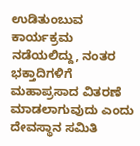ಉಡಿತುಂಬುವ ಕಾರ್ಯಕ್ರಮ ನಡೆಯಲಿದ್ದು, ನಂತರ ಭಕ್ತಾದಿಗಳಿಗೆ ಮಹಾಪ್ರಸಾದ ವಿತರಣೆ ಮಾಡಲಾಗುವುದು ಎಂದು ದೇವಸ್ಥಾನ ಸಮಿತಿ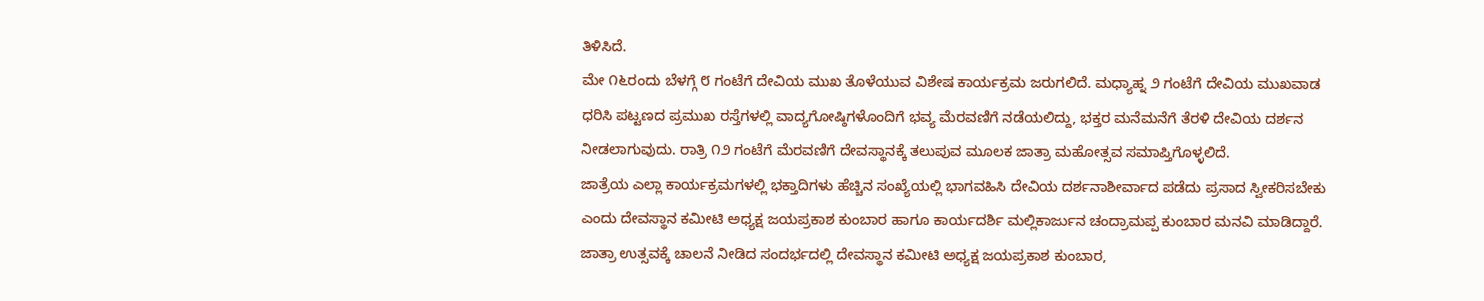ತಿಳಿಸಿದೆ.
ಮೇ ೧೬ರಂದು ಬೆಳಗ್ಗೆ ೮ ಗಂಟೆಗೆ ದೇವಿಯ ಮುಖ ತೊಳೆಯುವ ವಿಶೇಷ ಕಾರ್ಯಕ್ರಮ ಜರುಗಲಿದೆ. ಮಧ್ಯಾಹ್ನ ೨ ಗಂಟೆಗೆ ದೇವಿಯ ಮುಖವಾಡ ಧರಿಸಿ ಪಟ್ಟಣದ ಪ್ರಮುಖ ರಸ್ತೆಗಳಲ್ಲಿ ವಾದ್ಯಗೋಷ್ಠಿಗಳೊಂದಿಗೆ ಭವ್ಯ ಮೆರವಣಿಗೆ ನಡೆಯಲಿದ್ದು, ಭಕ್ತರ ಮನೆಮನೆಗೆ ತೆರಳಿ ದೇವಿಯ ದರ್ಶನ ನೀಡಲಾಗುವುದು. ರಾತ್ರಿ ೧೨ ಗಂಟೆಗೆ ಮೆರವಣಿಗೆ ದೇವಸ್ಥಾನಕ್ಕೆ ತಲುಪುವ ಮೂಲಕ ಜಾತ್ರಾ ಮಹೋತ್ಸವ ಸಮಾಪ್ತಿಗೊಳ್ಳಲಿದೆ.
ಜಾತ್ರೆಯ ಎಲ್ಲಾ ಕಾರ್ಯಕ್ರಮಗಳಲ್ಲಿ ಭಕ್ತಾದಿಗಳು ಹೆಚ್ಚಿನ ಸಂಖ್ಯೆಯಲ್ಲಿ ಭಾಗವಹಿಸಿ ದೇವಿಯ ದರ್ಶನಾಶೀರ್ವಾದ ಪಡೆದು ಪ್ರಸಾದ ಸ್ವೀಕರಿಸಬೇಕು ಎಂದು ದೇವಸ್ಥಾನ ಕಮೀಟಿ ಅಧ್ಯಕ್ಷ ಜಯಪ್ರಕಾಶ ಕುಂಬಾರ ಹಾಗೂ ಕಾರ್ಯದರ್ಶಿ ಮಲ್ಲಿಕಾರ್ಜುನ ಚಂದ್ರಾಮಪ್ಪ ಕುಂಬಾರ ಮನವಿ ಮಾಡಿದ್ದಾರೆ.
ಜಾತ್ರಾ ಉತ್ಸವಕ್ಕೆ ಚಾಲನೆ ನೀಡಿದ ಸಂದರ್ಭದಲ್ಲಿ ದೇವಸ್ಥಾನ ಕಮೀಟಿ ಅಧ್ಯಕ್ಷ ಜಯಪ್ರಕಾಶ ಕುಂಬಾರ,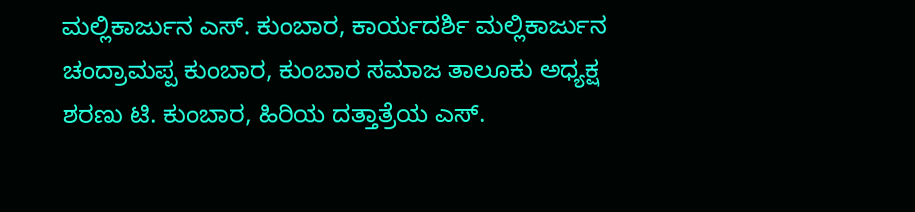ಮಲ್ಲಿಕಾರ್ಜುನ ಎಸ್. ಕುಂಬಾರ, ಕಾರ್ಯದರ್ಶಿ ಮಲ್ಲಿಕಾರ್ಜುನ ಚಂದ್ರಾಮಪ್ಪ ಕುಂಬಾರ, ಕುಂಬಾರ ಸಮಾಜ ತಾಲೂಕು ಅಧ್ಯಕ್ಷ ಶರಣು ಟಿ. ಕುಂಬಾರ, ಹಿರಿಯ ದತ್ತಾತ್ರೆಯ ಎಸ್.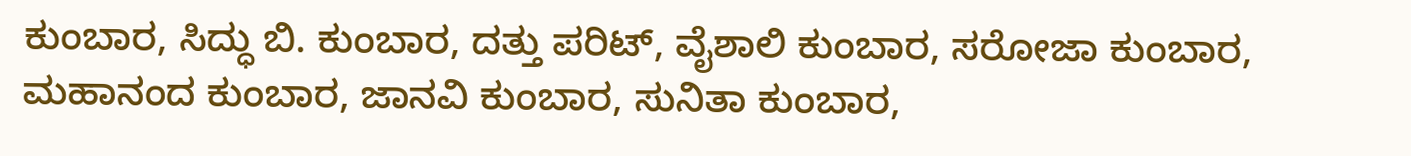ಕುಂಬಾರ, ಸಿದ್ಧು ಬಿ. ಕುಂಬಾರ, ದತ್ತು ಪರಿಟ್, ವೈಶಾಲಿ ಕುಂಬಾರ, ಸರೋಜಾ ಕುಂಬಾರ, ಮಹಾನಂದ ಕುಂಬಾರ, ಜಾನವಿ ಕುಂಬಾರ, ಸುನಿತಾ ಕುಂಬಾರ,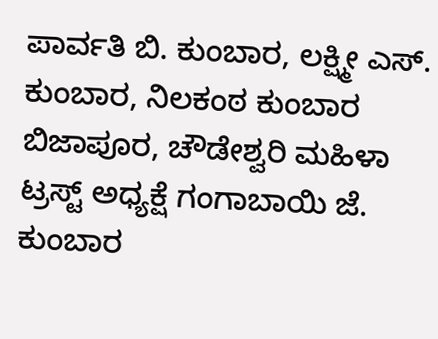ಪಾರ್ವತಿ ಬಿ. ಕುಂಬಾರ, ಲಕ್ಷ್ಮೀ ಎಸ್. ಕುಂಬಾರ, ನಿಲಕಂಠ ಕುಂಬಾರ ಬಿಜಾಪೂರ, ಚೌಡೇಶ್ವರಿ ಮಹಿಳಾ ಟ್ರಸ್ಟ್ ಅಧ್ಯಕ್ಷೆ ಗಂಗಾಬಾಯಿ ಜೆ. ಕುಂಬಾರ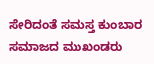ಸೇರಿದಂತೆ ಸಮಸ್ತ ಕುಂಬಾರ ಸಮಾಜದ ಮುಖಂಡರು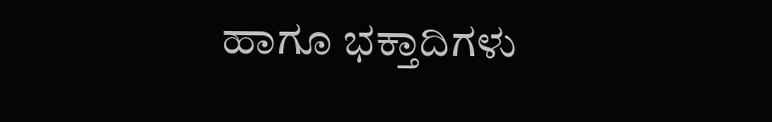ಹಾಗೂ ಭಕ್ತಾದಿಗಳು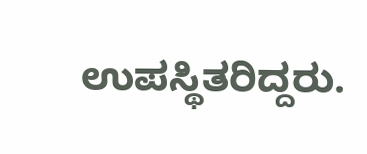ಉಪಸ್ಥಿತರಿದ್ದರು.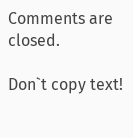Comments are closed.

Don`t copy text!